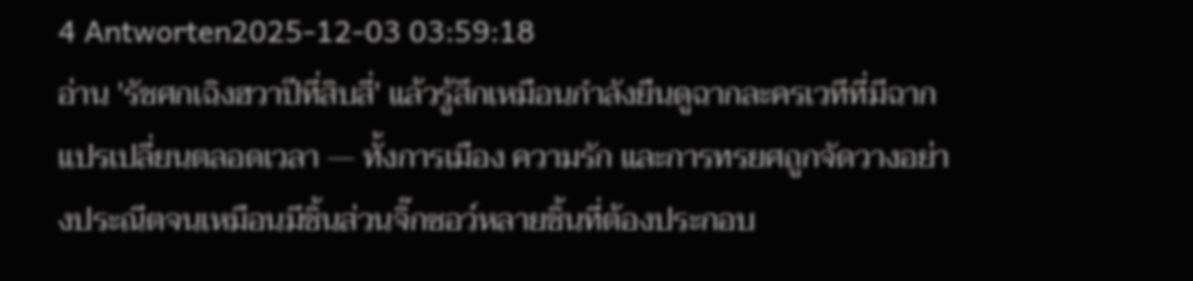4 Antworten2025-12-03 03:59:18
อ่าน 'รัชศกเฉิงฮวาปีที่สิบสี่' แล้วรู้สึกเหมือนกำลังยืนดูฉากละครเวทีที่มีฉากแปรเปลี่ยนตลอดเวลา — ทั้งการเมือง ความรัก และการทรยศถูกจัดวางอย่างประณีตจนเหมือนมีชิ้นส่วนจิ๊กซอว์หลายชิ้นที่ต้องประกอบ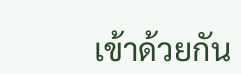เข้าด้วยกัน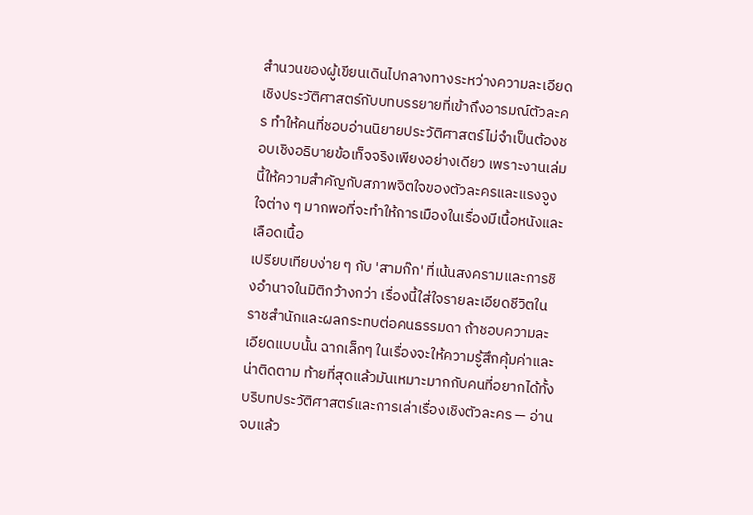สำนวนของผู้เขียนเดินไปกลางทางระหว่างความละเอียดเชิงประวัติศาสตร์กับบทบรรยายที่เข้าถึงอารมณ์ตัวละคร ทำให้คนที่ชอบอ่านนิยายประวัติศาสตร์ไม่จำเป็นต้องชอบเชิงอธิบายข้อเท็จจริงเพียงอย่างเดียว เพราะงานเล่มนี้ให้ความสำคัญกับสภาพจิตใจของตัวละครและแรงจูงใจต่าง ๆ มากพอที่จะทำให้การเมืองในเรื่องมีเนื้อหนังและเลือดเนื้อ
เปรียบเทียบง่าย ๆ กับ 'สามก๊ก' ที่เน้นสงครามและการชิงอำนาจในมิติกว้างกว่า เรื่องนี้ใส่ใจรายละเอียดชีวิตในราชสำนักและผลกระทบต่อคนธรรมดา ถ้าชอบความละเอียดแบบนั้น ฉากเล็กๆ ในเรื่องจะให้ความรู้สึกคุ้มค่าและน่าติดตาม ท้ายที่สุดแล้วมันเหมาะมากกับคนที่อยากได้ทั้งบริบทประวัติศาสตร์และการเล่าเรื่องเชิงตัวละคร — อ่านจบแล้ว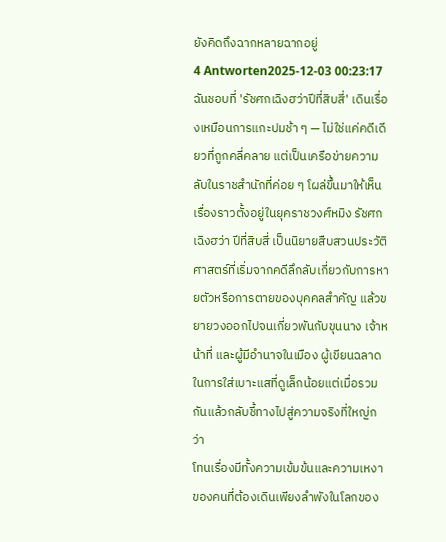ยังคิดถึงฉากหลายฉากอยู่
4 Antworten2025-12-03 00:23:17
ฉันชอบที่ 'รัชศกเฉิงฮว่าปีที่สิบสี่' เดินเรื่องเหมือนการแกะปมช้า ๆ — ไม่ใช่แค่คดีเดียวที่ถูกคลี่คลาย แต่เป็นเครือข่ายความลับในราชสำนักที่ค่อย ๆ โผล่ขึ้นมาให้เห็น
เรื่องราวตั้งอยู่ในยุคราชวงศ์หมิง รัชศกเฉิงฮว่า ปีที่สิบสี่ เป็นนิยายสืบสวนประวัติศาสตร์ที่เริ่มจากคดีลึกลับเกี่ยวกับการหายตัวหรือการตายของบุคคลสำคัญ แล้วขยายวงออกไปจนเกี่ยวพันกับขุนนาง เจ้าหน้าที่ และผู้มีอำนาจในเมือง ผู้เขียนฉลาดในการใส่เบาะแสที่ดูเล็กน้อยแต่เมื่อรวมกันแล้วกลับชี้ทางไปสู่ความจริงที่ใหญ่กว่า
โทนเรื่องมีทั้งความเข้มข้นและความเหงาของคนที่ต้องเดินเพียงลำพังในโลกของ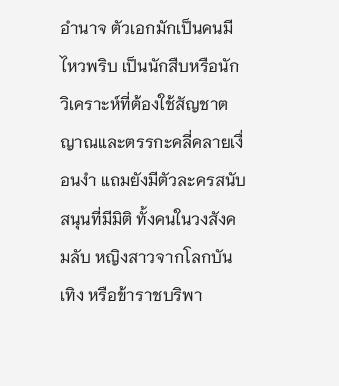อำนาจ ตัวเอกมักเป็นคนมีไหวพริบ เป็นนักสืบหรือนักวิเคราะห์ที่ต้องใช้สัญชาตญาณและตรรกะคลี่คลายเงื่อนงำ แถมยังมีตัวละครสนับสนุนที่มีมิติ ทั้งคนในวงสังคมลับ หญิงสาวจากโลกบันเทิง หรือข้าราชบริพา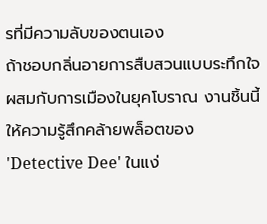รที่มีความลับของตนเอง
ถ้าชอบกลิ่นอายการสืบสวนแบบระทึกใจผสมกับการเมืองในยุคโบราณ งานชิ้นนี้ให้ความรู้สึกคล้ายพล็อตของ 'Detective Dee' ในแง่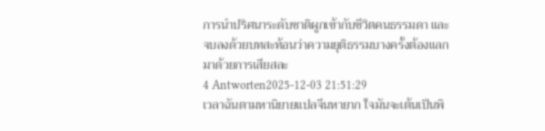การนำปริศนาระดับชาติผูกเข้ากับชีวิตคนธรรมดา และจบลงด้วยบทสะท้อนว่าความยุติธรรมบางครั้งต้องแลกมาด้วยการเสียสละ
4 Antworten2025-12-03 21:51:29
เวลาฉันตามหานิยายแปลจีนหายาก ใจมันจะเต้นเป็นพิ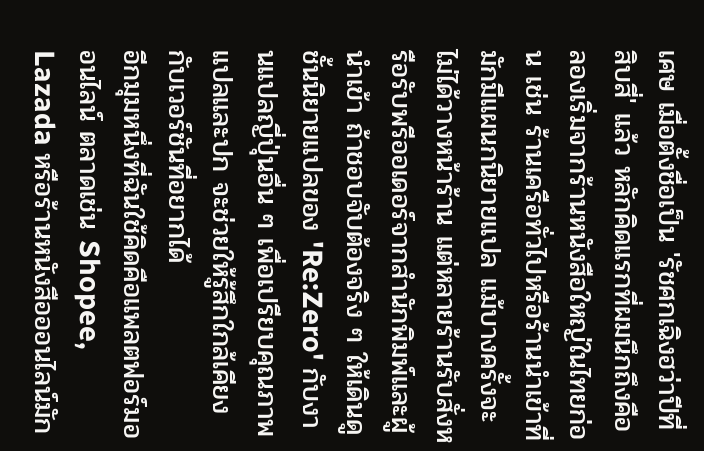เศษ เมื่อตั้งชื่อเป็น 'รัชศกเฉิงฮว่าปีที่สิบสี่' แล้ว หลักคิดแรกที่ผมนึกถึงคือลองเริ่มจากร้านหนังสือใหญ่ในไทยก่อน เช่น ร้านเครือทั่วไปหรือร้านนำเข้าที่มักมีแผนกนิยายแปล แม้บางครั้งจะไม่ได้วางหน้าร้าน แต่หลายร้านรับสั่งหรือรับพรีออเดอร์จากสำนักพิมพ์และผู้นำเข้า ถ้าชอบจับต้องจริง ๆ ให้เดินดูชั้นนิยายแปลของ 'Re:Zero' กับงานแปลญี่ปุ่นอื่น ๆ เพื่อเปรียบคุณภาพแปลและปก จะช่วยให้รู้สึกใกล้เคียงกับเวอร์ชันที่อยากได้
อีกมุมหนึ่งที่ฉันใช้คิดคือแพลตฟอร์มออนไลน์ ตลาดเช่น Shopee, Lazada หรือร้านหนังสือออนไลน์มัก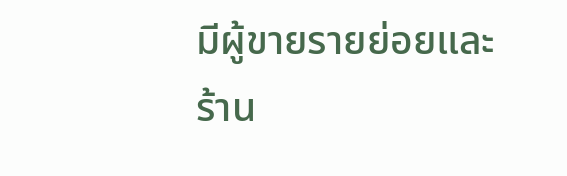มีผู้ขายรายย่อยและร้าน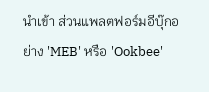นำเข้า ส่วนแพลตฟอร์มอีบุ๊กอย่าง 'MEB' หรือ 'Ookbee'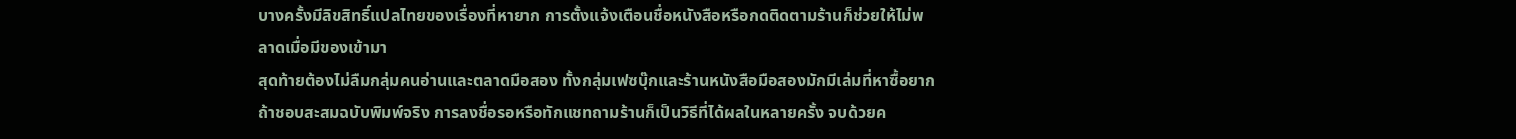บางครั้งมีลิขสิทธิ์แปลไทยของเรื่องที่หายาก การตั้งแจ้งเตือนชื่อหนังสือหรือกดติดตามร้านก็ช่วยให้ไม่พลาดเมื่อมีของเข้ามา
สุดท้ายต้องไม่ลืมกลุ่มคนอ่านและตลาดมือสอง ทั้งกลุ่มเฟซบุ๊กและร้านหนังสือมือสองมักมีเล่มที่หาซื้อยาก ถ้าชอบสะสมฉบับพิมพ์จริง การลงชื่อรอหรือทักแชทถามร้านก็เป็นวิธีที่ได้ผลในหลายครั้ง จบด้วยค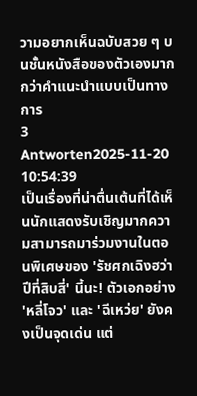วามอยากเห็นฉบับสวย ๆ บนชั้นหนังสือของตัวเองมากกว่าคำแนะนำแบบเป็นทางการ
3 Antworten2025-11-20 10:54:39
เป็นเรื่องที่น่าตื่นเต้นที่ได้เห็นนักแสดงรับเชิญมากความสามารถมาร่วมงานในตอนพิเศษของ 'รัชศกเฉิงฮว่าปีที่สิบสี่' นี้นะ! ตัวเอกอย่าง 'หลี่โจว' และ 'ฉีเหว่ย' ยังคงเป็นจุดเด่น แต่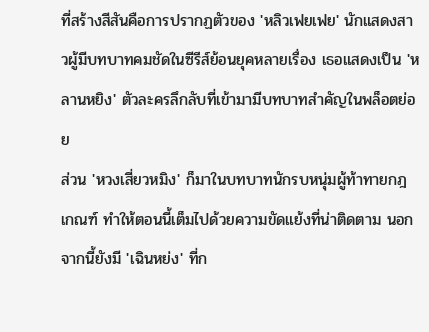ที่สร้างสีสันคือการปรากฏตัวของ 'หลิวเฟยเฟย' นักแสดงสาวผู้มีบทบาทคมชัดในซีรีส์ย้อนยุคหลายเรื่อง เธอแสดงเป็น 'หลานหยิง' ตัวละครลึกลับที่เข้ามามีบทบาทสำคัญในพล็อตย่อย
ส่วน 'หวงเสี่ยวหมิง' ก็มาในบทบาทนักรบหนุ่มผู้ท้าทายกฎเกณฑ์ ทำให้ตอนนี้เต็มไปด้วยความขัดแย้งที่น่าติดตาม นอกจากนี้ยังมี 'เฉินหย่ง' ที่ก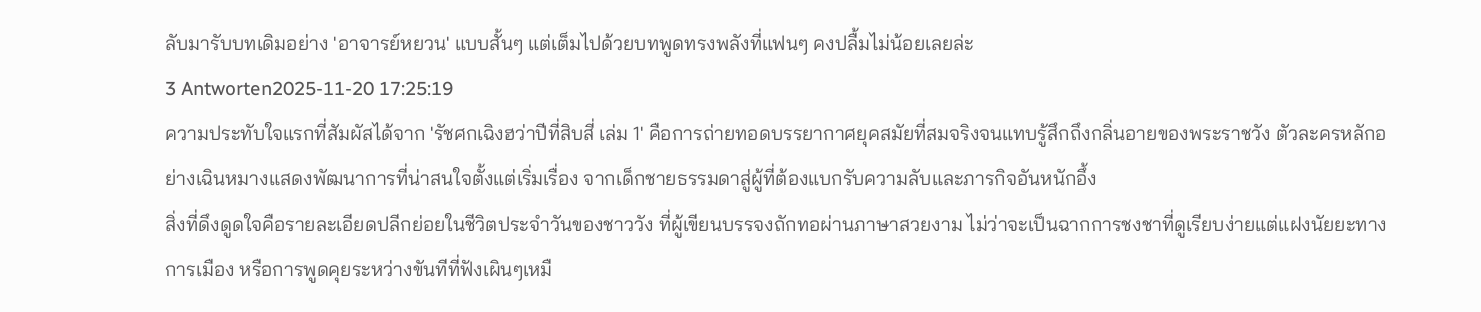ลับมารับบทเดิมอย่าง 'อาจารย์หยวน' แบบสั้นๆ แต่เต็มไปด้วยบทพูดทรงพลังที่แฟนๆ คงปลื้มไม่น้อยเลยล่ะ
3 Antworten2025-11-20 17:25:19
ความประทับใจแรกที่สัมผัสได้จาก 'รัชศกเฉิงฮว่าปีที่สิบสี่ เล่ม 1' คือการถ่ายทอดบรรยากาศยุคสมัยที่สมจริงจนแทบรู้สึกถึงกลิ่นอายของพระราชวัง ตัวละครหลักอย่างเฉินหมางแสดงพัฒนาการที่น่าสนใจตั้งแต่เริ่มเรื่อง จากเด็กชายธรรมดาสู่ผู้ที่ต้องแบกรับความลับและภารกิจอันหนักอึ้ง
สิ่งที่ดึงดูดใจคือรายละเอียดปลีกย่อยในชีวิตประจำวันของชาววัง ที่ผู้เขียนบรรจงถักทอผ่านภาษาสวยงาม ไม่ว่าจะเป็นฉากการชงชาที่ดูเรียบง่ายแต่แฝงนัยยะทางการเมือง หรือการพูดคุยระหว่างขันทีที่ฟังเผินๆเหมื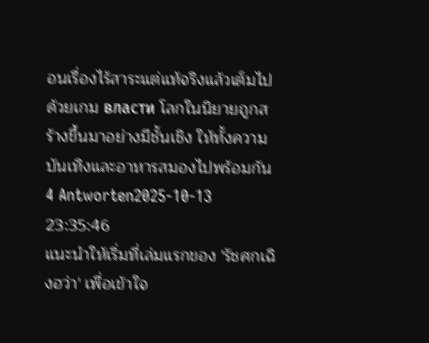อนเรื่องไร้สาระแต่แท้จริงแล้วเต็มไปด้วยเกม власти โลกในนิยายถูกสร้างขึ้นมาอย่างมีชั้นเชิง ให้ทั้งความบันเทิงและอาหารสมองไปพร้อมกัน
4 Antworten2025-10-13 23:35:46
แนะนำให้เริ่มที่เล่มแรกของ 'รัชศกเฉิงฮว่า' เพื่อเข้าใจ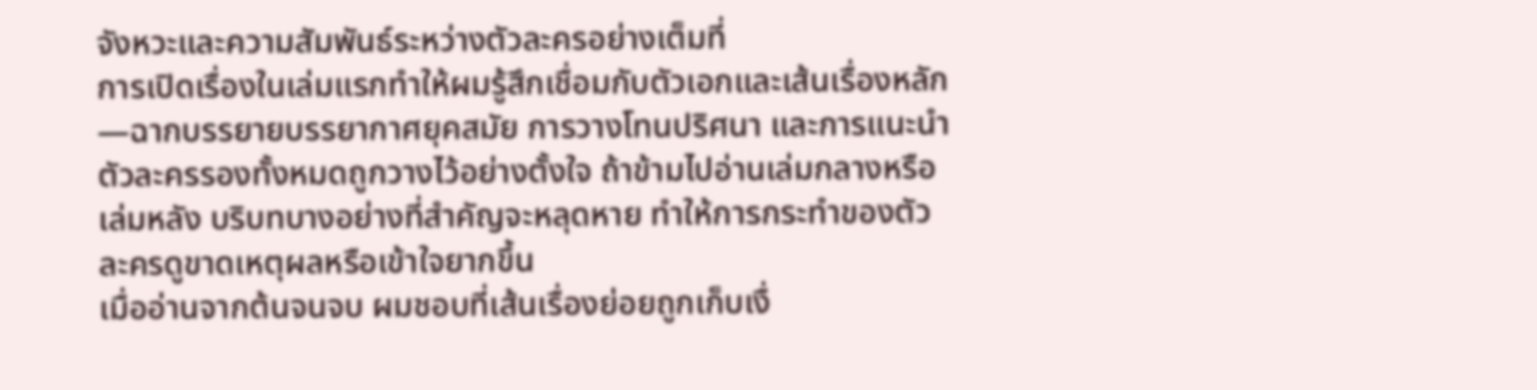จังหวะและความสัมพันธ์ระหว่างตัวละครอย่างเต็มที่
การเปิดเรื่องในเล่มแรกทำให้ผมรู้สึกเชื่อมกับตัวเอกและเส้นเรื่องหลัก—ฉากบรรยายบรรยากาศยุคสมัย การวางโทนปริศนา และการแนะนำตัวละครรองทั้งหมดถูกวางไว้อย่างตั้งใจ ถ้าข้ามไปอ่านเล่มกลางหรือเล่มหลัง บริบทบางอย่างที่สำคัญจะหลุดหาย ทำให้การกระทำของตัวละครดูขาดเหตุผลหรือเข้าใจยากขึ้น
เมื่ออ่านจากต้นจนจบ ผมชอบที่เส้นเรื่องย่อยถูกเก็บเงื่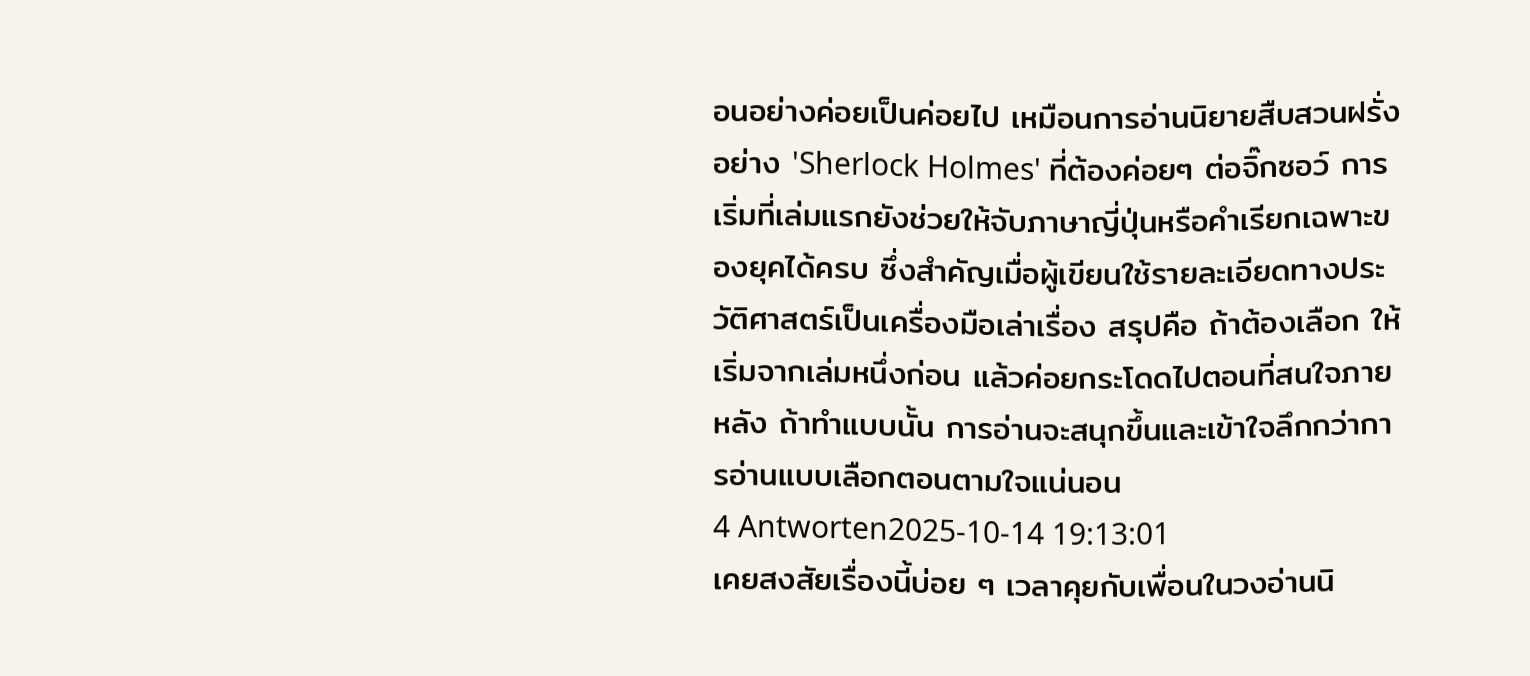อนอย่างค่อยเป็นค่อยไป เหมือนการอ่านนิยายสืบสวนฝรั่งอย่าง 'Sherlock Holmes' ที่ต้องค่อยๆ ต่อจิ๊กซอว์ การเริ่มที่เล่มแรกยังช่วยให้จับภาษาญี่ปุ่นหรือคำเรียกเฉพาะของยุคได้ครบ ซึ่งสำคัญเมื่อผู้เขียนใช้รายละเอียดทางประวัติศาสตร์เป็นเครื่องมือเล่าเรื่อง สรุปคือ ถ้าต้องเลือก ให้เริ่มจากเล่มหนึ่งก่อน แล้วค่อยกระโดดไปตอนที่สนใจภายหลัง ถ้าทำแบบนั้น การอ่านจะสนุกขึ้นและเข้าใจลึกกว่าการอ่านแบบเลือกตอนตามใจแน่นอน
4 Antworten2025-10-14 19:13:01
เคยสงสัยเรื่องนี้บ่อย ๆ เวลาคุยกับเพื่อนในวงอ่านนิ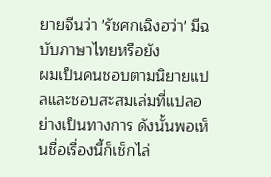ยายจีนว่า 'รัชศกเฉิงฮว่า' มีฉบับภาษาไทยหรือยัง
ผมเป็นคนชอบตามนิยายแปลและชอบสะสมเล่มที่แปลอย่างเป็นทางการ ดังนั้นพอเห็นชื่อเรื่องนี้ก็เช็กไล่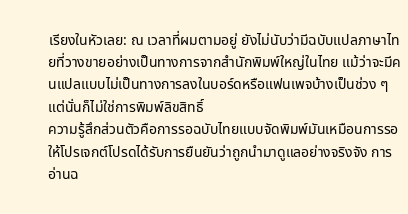เรียงในหัวเลย: ณ เวลาที่ผมตามอยู่ ยังไม่นับว่ามีฉบับแปลภาษาไทยที่วางขายอย่างเป็นทางการจากสำนักพิมพ์ใหญ่ในไทย แม้ว่าจะมีคนแปลแบบไม่เป็นทางการลงในบอร์ดหรือแฟนเพจบ้างเป็นช่วง ๆ แต่นั่นก็ไม่ใช่การพิมพ์ลิขสิทธิ์
ความรู้สึกส่วนตัวคือการรอฉบับไทยแบบจัดพิมพ์มันเหมือนการรอให้โปรเจกต์โปรดได้รับการยืนยันว่าถูกนำมาดูแลอย่างจริงจัง การอ่านฉ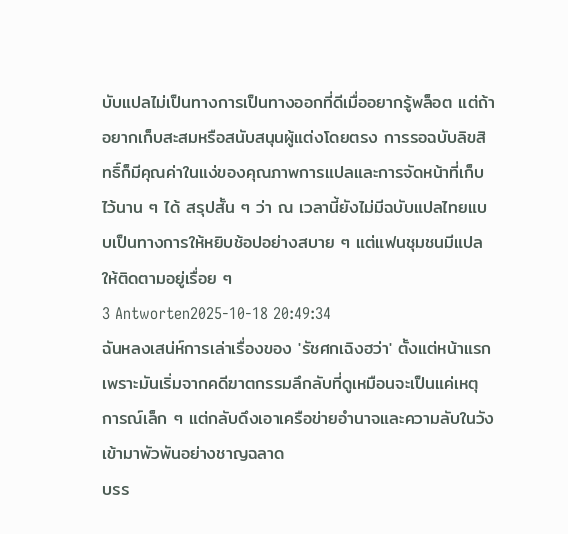บับแปลไม่เป็นทางการเป็นทางออกที่ดีเมื่ออยากรู้พล็อต แต่ถ้าอยากเก็บสะสมหรือสนับสนุนผู้แต่งโดยตรง การรอฉบับลิขสิทธิ์ก็มีคุณค่าในแง่ของคุณภาพการแปลและการจัดหน้าที่เก็บไว้นาน ๆ ได้ สรุปสั้น ๆ ว่า ณ เวลานี้ยังไม่มีฉบับแปลไทยแบบเป็นทางการให้หยิบช้อปอย่างสบาย ๆ แต่แฟนชุมชนมีแปลให้ติดตามอยู่เรื่อย ๆ
3 Antworten2025-10-18 20:49:34
ฉันหลงเสน่ห์การเล่าเรื่องของ 'รัชศกเฉิงฮว่า' ตั้งแต่หน้าแรก เพราะมันเริ่มจากคดีฆาตกรรมลึกลับที่ดูเหมือนจะเป็นแค่เหตุการณ์เล็ก ๆ แต่กลับดึงเอาเครือข่ายอำนาจและความลับในวังเข้ามาพัวพันอย่างชาญฉลาด
บรร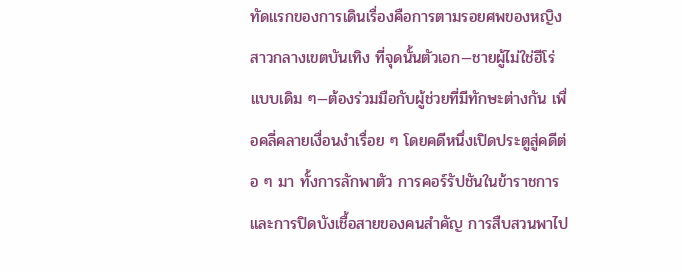ทัดแรกของการเดินเรื่องคือการตามรอยศพของหญิงสาวกลางเขตบันเทิง ที่จุดนั้นตัวเอก—ชายผู้ไม่ใช่ฮีโร่แบบเดิม ๆ—ต้องร่วมมือกับผู้ช่วยที่มีทักษะต่างกัน เพื่อคลี่คลายเงื่อนงำเรื่อย ๆ โดยคดีหนึ่งเปิดประตูสู่คดีต่อ ๆ มา ทั้งการลักพาตัว การคอร์รัปชันในข้าราชการ และการปิดบังเชื้อสายของคนสำคัญ การสืบสวนพาไป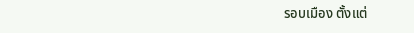รอบเมือง ตั้งแต่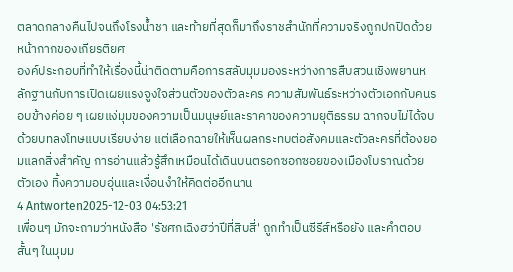ตลาดกลางคืนไปจนถึงโรงน้ำชา และท้ายที่สุดก็มาถึงราชสำนักที่ความจริงถูกปกปิดด้วยหน้ากากของเกียรติยศ
องค์ประกอบที่ทำให้เรื่องนี้น่าติดตามคือการสลับมุมมองระหว่างการสืบสวนเชิงพยานหลักฐานกับการเปิดเผยแรงจูงใจส่วนตัวของตัวละคร ความสัมพันธ์ระหว่างตัวเอกกับคนรอบข้างค่อย ๆ เผยแง่มุมของความเป็นมนุษย์และราคาของความยุติธรรม ฉากจบไม่ได้จบด้วยบทลงโทษแบบเรียบง่าย แต่เลือกฉายให้เห็นผลกระทบต่อสังคมและตัวละครที่ต้องยอมแลกสิ่งสำคัญ การอ่านแล้วรู้สึกเหมือนได้เดินบนตรอกซอกซอยของเมืองโบราณด้วยตัวเอง ทิ้งความอบอุ่นและเงื่อนงำให้คิดต่ออีกนาน
4 Antworten2025-12-03 04:53:21
เพื่อนๆ มักจะถามว่าหนังสือ 'รัชศกเฉิงฮว่าปีที่สิบสี่' ถูกทำเป็นซีรีส์หรือยัง และคำตอบสั้นๆ ในมุมม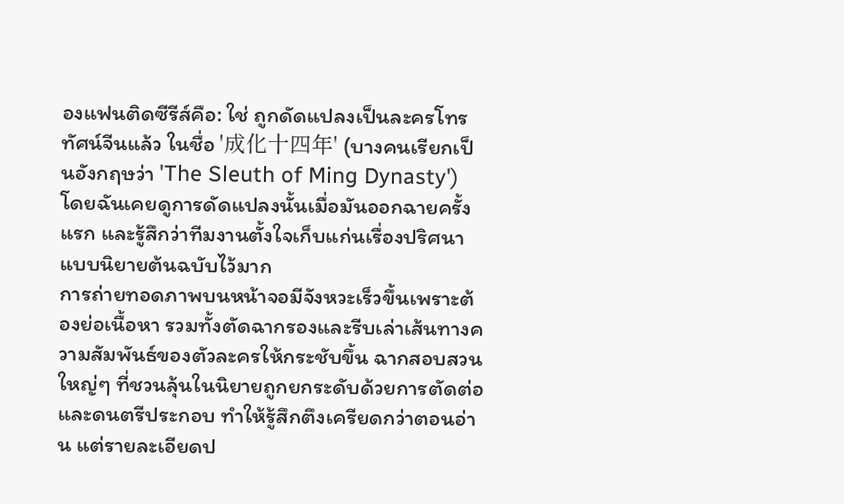องแฟนติดซีรีส์คือ: ใช่ ถูกดัดแปลงเป็นละครโทรทัศน์จีนแล้ว ในชื่อ '成化十四年' (บางคนเรียกเป็นอังกฤษว่า 'The Sleuth of Ming Dynasty') โดยฉันเคยดูการดัดแปลงนั้นเมื่อมันออกฉายครั้งแรก และรู้สึกว่าทีมงานตั้งใจเก็บแก่นเรื่องปริศนาแบบนิยายต้นฉบับไว้มาก
การถ่ายทอดภาพบนหน้าจอมีจังหวะเร็วขึ้นเพราะต้องย่อเนื้อหา รวมทั้งตัดฉากรองและรีบเล่าเส้นทางความสัมพันธ์ของตัวละครให้กระชับขึ้น ฉากสอบสวนใหญ่ๆ ที่ชวนลุ้นในนิยายถูกยกระดับด้วยการตัดต่อและดนตรีประกอบ ทำให้รู้สึกตึงเครียดกว่าตอนอ่าน แต่รายละเอียดป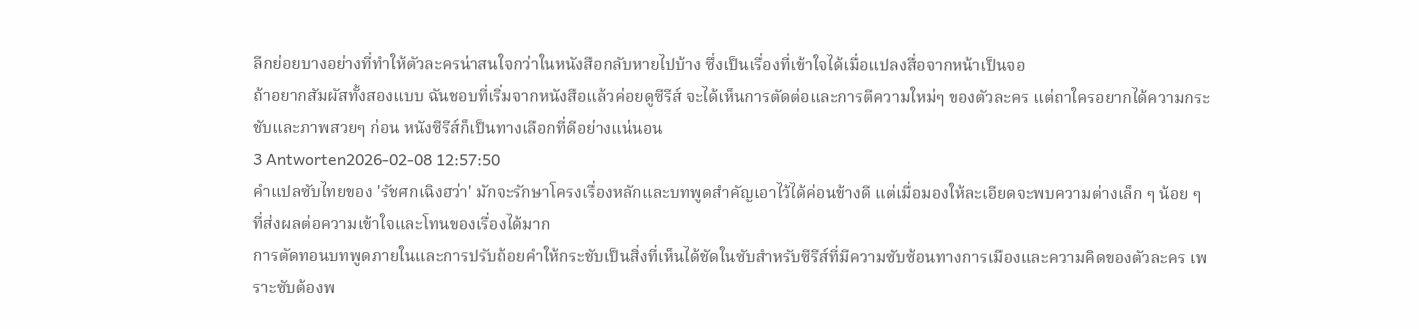ลีกย่อยบางอย่างที่ทำให้ตัวละครน่าสนใจกว่าในหนังสือกลับหายไปบ้าง ซึ่งเป็นเรื่องที่เข้าใจได้เมื่อแปลงสื่อจากหน้าเป็นจอ
ถ้าอยากสัมผัสทั้งสองแบบ ฉันชอบที่เริ่มจากหนังสือแล้วค่อยดูซีรีส์ จะได้เห็นการตัดต่อและการตีความใหม่ๆ ของตัวละคร แต่ถาใครอยากได้ความกระชับและภาพสวยๆ ก่อน หนังซีรีส์ก็เป็นทางเลือกที่ดีอย่างแน่นอน
3 Antworten2026-02-08 12:57:50
คำแปลซับไทยของ 'รัชศกเฉิงฮว่า' มักจะรักษาโครงเรื่องหลักและบทพูดสำคัญเอาไว้ได้ค่อนข้างดี แต่เมื่อมองให้ละเอียดจะพบความต่างเล็ก ๆ น้อย ๆ ที่ส่งผลต่อความเข้าใจและโทนของเรื่องได้มาก
การตัดทอนบทพูดภายในและการปรับถ้อยคำให้กระชับเป็นสิ่งที่เห็นได้ชัดในซับสำหรับซีรีส์ที่มีความซับซ้อนทางการเมืองและความคิดของตัวละคร เพราะซับต้องพ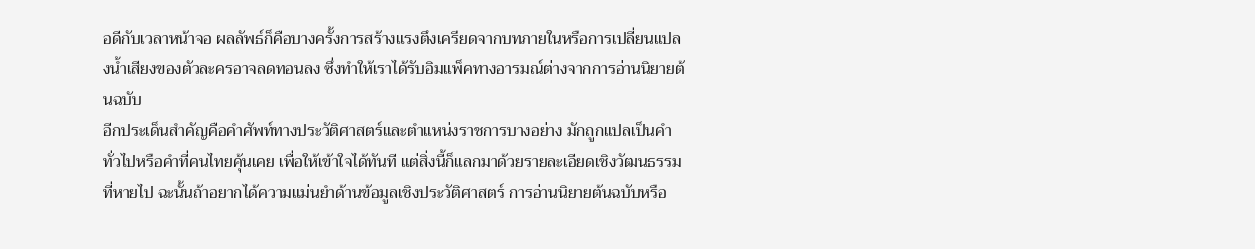อดีกับเวลาหน้าจอ ผลลัพธ์ก็คือบางครั้งการสร้างแรงตึงเครียดจากบทภายในหรือการเปลี่ยนแปลงน้ำเสียงของตัวละครอาจลดทอนลง ซึ่งทำให้เราได้รับอิมแพ็คทางอารมณ์ต่างจากการอ่านนิยายต้นฉบับ
อีกประเด็นสำคัญคือคำศัพท์ทางประวัติศาสตร์และตำแหน่งราชการบางอย่าง มักถูกแปลเป็นคำทั่วไปหรือคำที่คนไทยคุ้นเคย เพื่อให้เข้าใจได้ทันที แต่สิ่งนี้ก็แลกมาด้วยรายละเอียดเชิงวัฒนธรรมที่หายไป ฉะนั้นถ้าอยากได้ความแม่นยำด้านข้อมูลเชิงประวัติศาสตร์ การอ่านนิยายต้นฉบับหรือ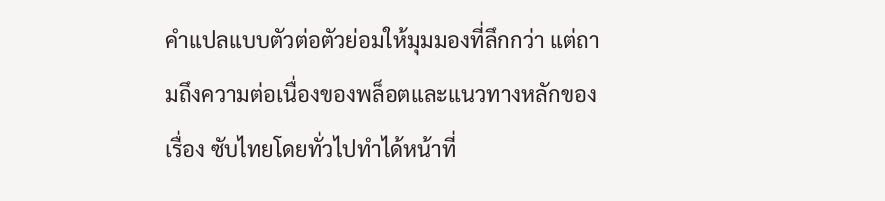คำแปลแบบตัวต่อตัวย่อมให้มุมมองที่ลึกกว่า แต่ถามถึงความต่อเนื่องของพล็อตและแนวทางหลักของเรื่อง ซับไทยโดยทั่วไปทำได้หน้าที่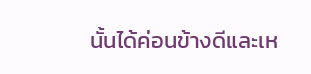นั้นได้ค่อนข้างดีและเห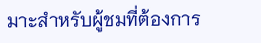มาะสำหรับผู้ชมที่ต้องการ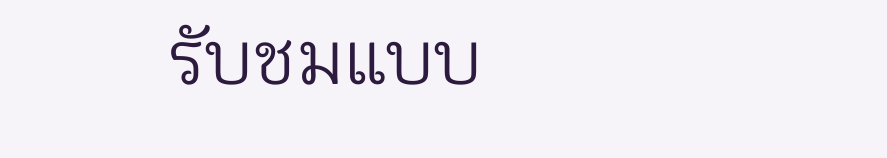รับชมแบบ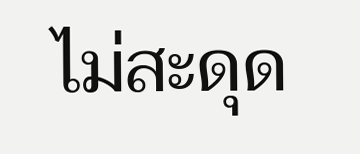ไม่สะดุด